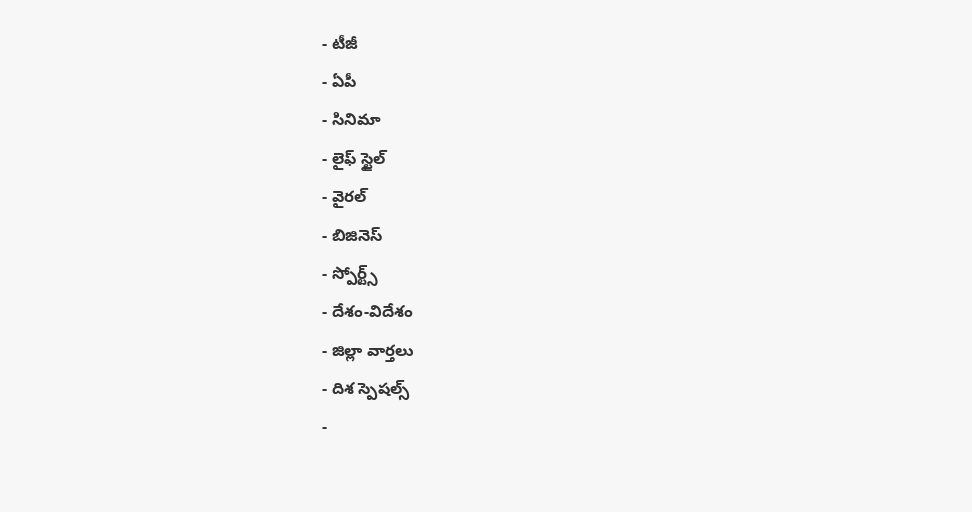- టీజీ
- ఏపీ
- సినిమా
- లైఫ్ స్టైల్
- వైరల్
- బిజినెస్
- స్పోర్ట్స్
- దేశం-విదేశం
- జిల్లా వార్తలు
- దిశ స్పెషల్స్
-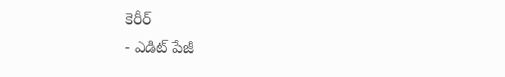కెరీర్
- ఎడిట్ పేజీ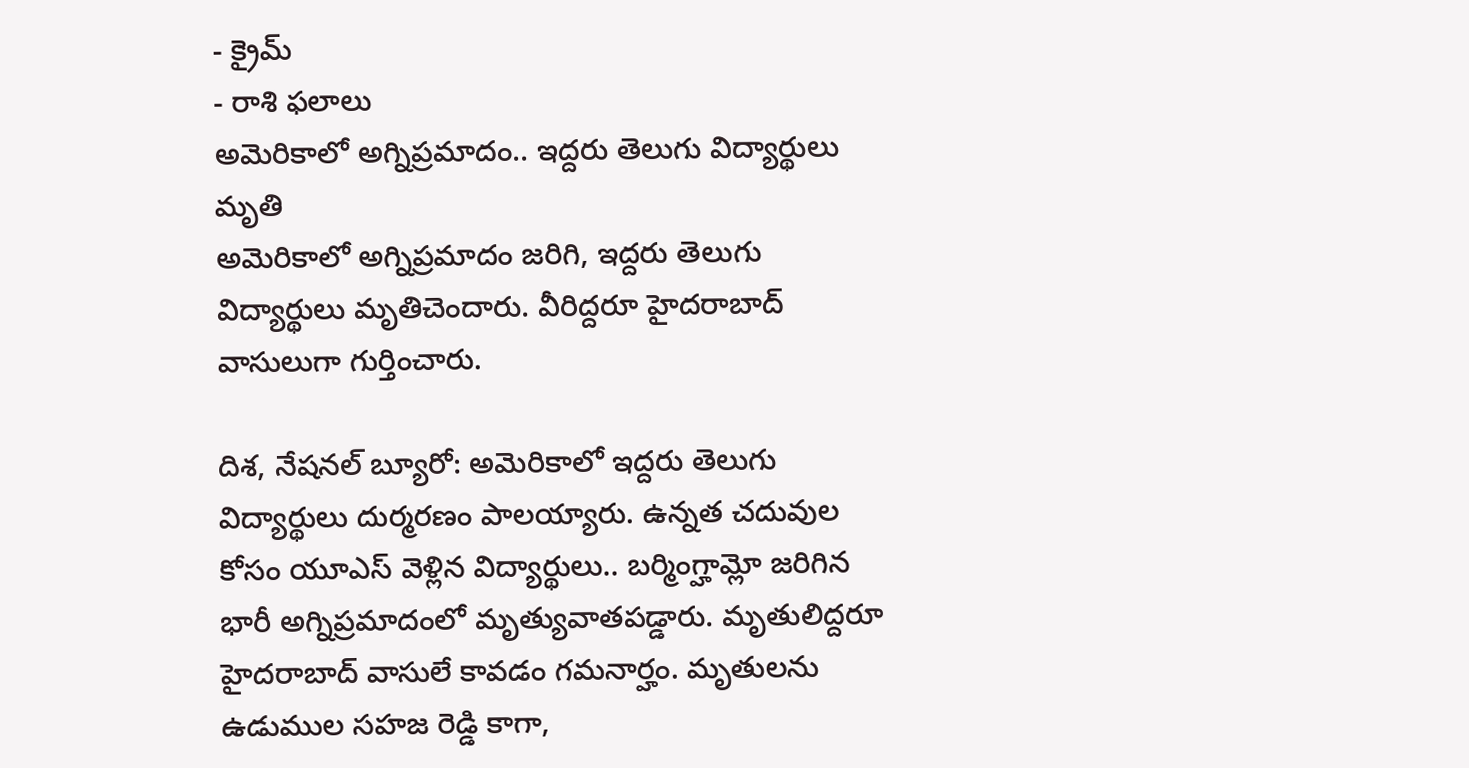- క్రైమ్
- రాశి ఫలాలు
అమెరికాలో అగ్నిప్రమాదం.. ఇద్దరు తెలుగు విద్యార్థులు మృతి
అమెరికాలో అగ్నిప్రమాదం జరిగి, ఇద్దరు తెలుగు విద్యార్థులు మృతిచెందారు. వీరిద్దరూ హైదరాబాద్ వాసులుగా గుర్తించారు.

దిశ, నేషనల్ బ్యూరో: అమెరికాలో ఇద్దరు తెలుగు విద్యార్థులు దుర్మరణం పాలయ్యారు. ఉన్నత చదువుల కోసం యూఎస్ వెళ్లిన విద్యార్థులు.. బర్మింగ్హామ్లో జరిగిన భారీ అగ్నిప్రమాదంలో మృత్యువాతపడ్డారు. మృతులిద్దరూ హైదరాబాద్ వాసులే కావడం గమనార్హం. మృతులను ఉడుముల సహజ రెడ్డి కాగా,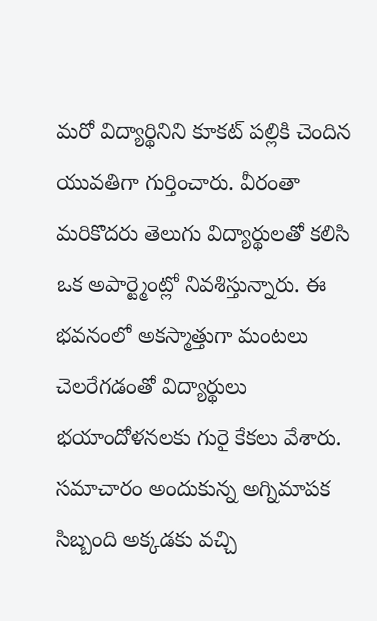మరో విద్యార్థినిని కూకట్ పల్లికి చెందిన యువతిగా గుర్తించారు. వీరంతా మరికొదరు తెలుగు విద్యార్థులతో కలిసి ఒక అపార్ట్మెంట్లో నివశిస్తున్నారు. ఈ భవనంలో అకస్మాత్తుగా మంటలు చెలరేగడంతో విద్యార్థులు భయాందోళనలకు గురై కేకలు వేశారు. సమాచారం అందుకున్న అగ్నిమాపక సిబ్బంది అక్కడకు వచ్చి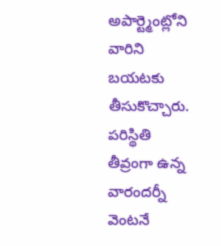అపార్ట్మెంట్లోని వారిని బయటకు తీసుకొచ్చారు. పరిస్థితి తీవ్రంగా ఉన్న వారందర్నీ వెంటనే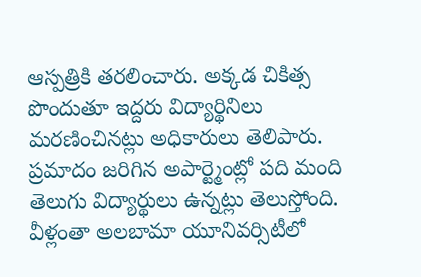ఆస్పత్రికి తరలించారు. అక్కడ చికిత్స పొందుతూ ఇద్దరు విద్యార్థినిలు మరణించినట్లు అధికారులు తెలిపారు. ప్రమాదం జరిగిన అపార్ట్మెంట్లో పది మంది తెలుగు విద్యార్థులు ఉన్నట్లు తెలుస్తోంది. వీళ్లంతా అలబామా యూనివర్సిటీలో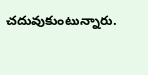చదువుకుంటున్నారు.